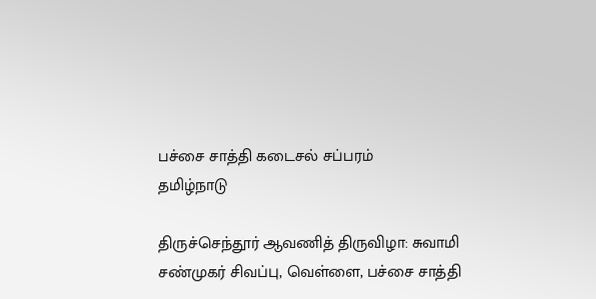பச்சை சாத்தி கடைசல் சப்பரம்
தமிழ்நாடு

திருச்செந்தூர் ஆவணித் திருவிழா: சுவாமி சண்முகர் சிவப்பு, வெள்ளை, பச்சை சாத்தி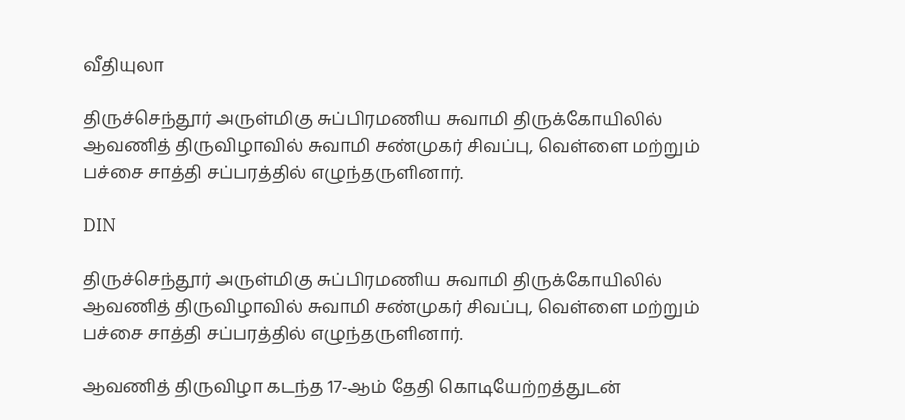வீதியுலா

திருச்செந்தூர் அருள்மிகு சுப்பிரமணிய சுவாமி திருக்கோயிலில் ஆவணித் திருவிழாவில் சுவாமி சண்முகர் சிவப்பு, வெள்ளை மற்றும் பச்சை சாத்தி சப்பரத்தில் எழுந்தருளினார்.

DIN

திருச்செந்தூர் அருள்மிகு சுப்பிரமணிய சுவாமி திருக்கோயிலில் ஆவணித் திருவிழாவில் சுவாமி சண்முகர் சிவப்பு, வெள்ளை மற்றும் பச்சை சாத்தி சப்பரத்தில் எழுந்தருளினார்.

ஆவணித் திருவிழா கடந்த 17-ஆம் தேதி கொடியேற்றத்துடன்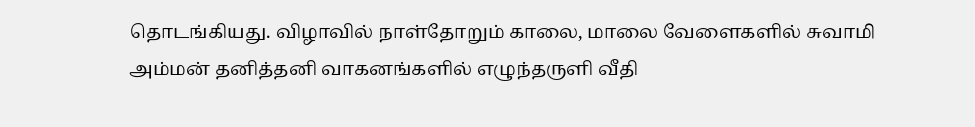தொடங்கியது. விழாவில் நாள்தோறும் காலை, மாலை வேளைகளில் சுவாமி அம்மன் தனித்தனி வாகனங்களில் எழுந்தருளி வீதி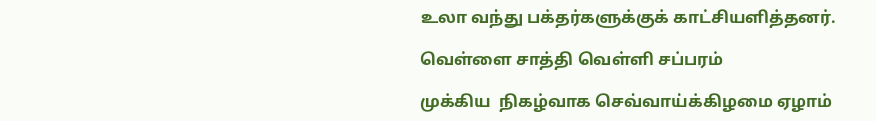உலா வந்து பக்தர்களுக்குக் காட்சியளித்தனர்.

வெள்ளை சாத்தி வெள்ளி சப்பரம்

முக்கிய  நிகழ்வாக செவ்வாய்க்கிழமை ஏழாம்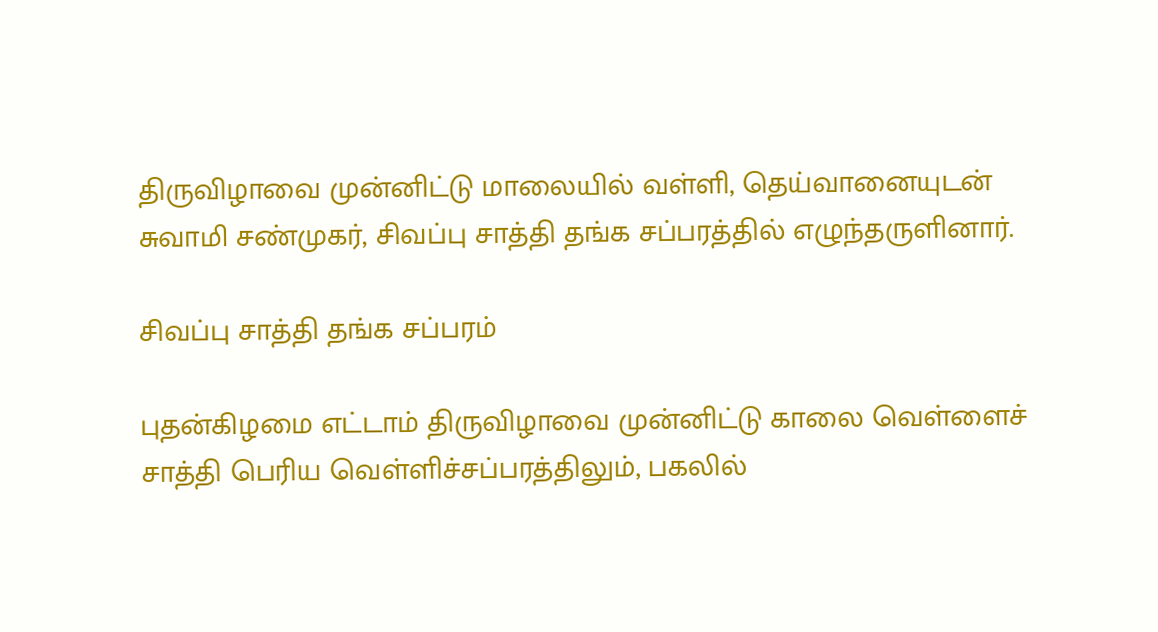திருவிழாவை முன்னிட்டு மாலையில் வள்ளி, தெய்வானையுடன் சுவாமி சண்முகர், சிவப்பு சாத்தி தங்க சப்பரத்தில் எழுந்தருளினார்.

சிவப்பு சாத்தி தங்க சப்பரம்

புதன்கிழமை எட்டாம் திருவிழாவை முன்னிட்டு காலை வெள்ளைச் சாத்தி பெரிய வெள்ளிச்சப்பரத்திலும், பகலில்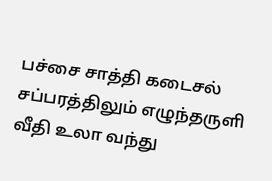பச்சை சாத்தி கடைசல் சப்பரத்திலும் எழுந்தருளி வீதி உலா வந்து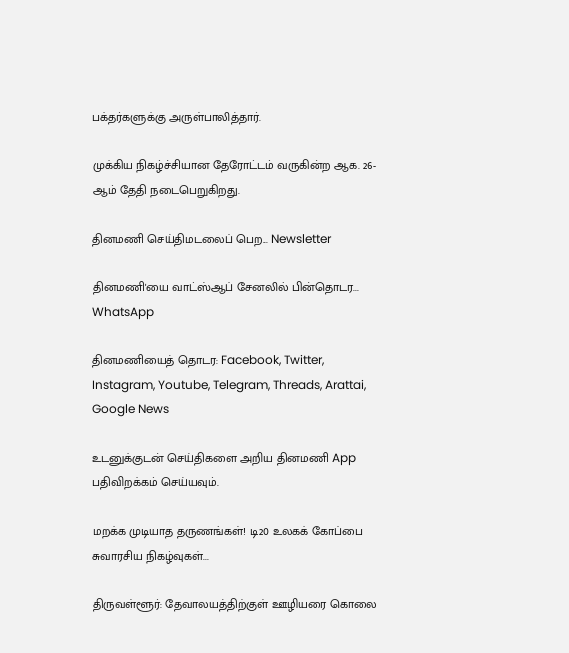பக்தர்களுக்கு அருள்பாலித்தார்.

முக்கிய நிகழ்ச்சியான தேரோட்டம் வருகின்ற ஆக. 26-ஆம் தேதி நடைபெறுகிறது.

தினமணி செய்திமடலைப் பெற... Newsletter

தினமணி'யை வாட்ஸ்ஆப் சேனலில் பின்தொடர... WhatsApp

தினமணியைத் தொடர: Facebook, Twitter, Instagram, Youtube, Telegram, Threads, Arattai, Google News

உடனுக்குடன் செய்திகளை அறிய தினமணி App பதிவிறக்கம் செய்யவும்.

மறக்க முடியாத தருணங்கள்! டி20 உலகக் கோப்பை சுவாரசிய நிகழ்வுகள்...

திருவள்ளூர்: தேவாலயத்திற்குள் ஊழியரை கொலை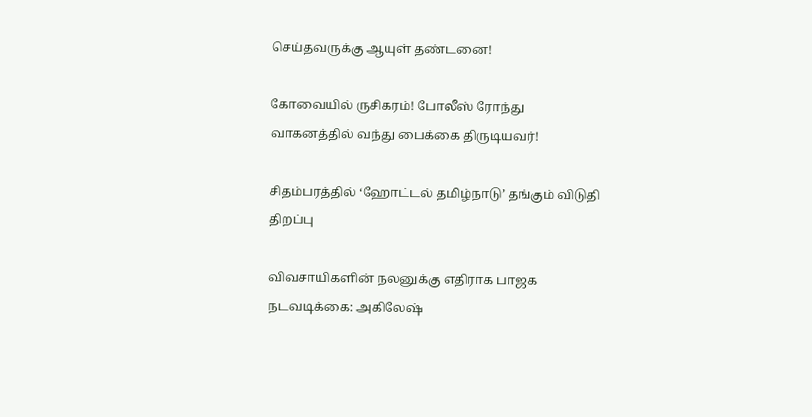செய்தவருக்கு ஆயுள் தண்டனை!

கோவையில் ருசிகரம்! போலீஸ் ரோந்து வாகனத்தில் வந்து பைக்கை திருடியவர்!

சிதம்பரத்தில் ‘ஹோட்டல் தமிழ்நாடு’ தங்கும் விடுதி திறப்பு

விவசாயிகளின் நலனுக்கு எதிராக பாஜக நடவடிக்கை: அகிலேஷ்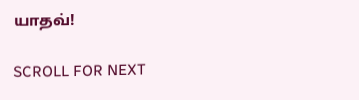யாதவ்!

SCROLL FOR NEXT